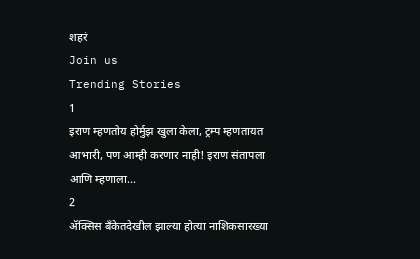शहरं
Join us
Trending Stories
1
इराण म्हणतोय होर्मुझ खुला केला, ट्रम्प म्हणतायत आभारी, पण आम्ही करणार नाही! इराण संतापला आणि म्हणाला...
2
ॲक्सिस बँकेतदेखील झाल्या होत्या नाशिकसारख्या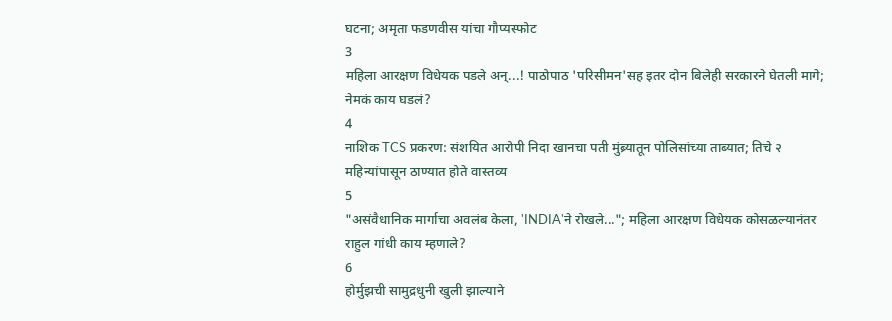घटना; अमृता फडणवीस यांचा गौप्यस्फोट
3
महिला आरक्षण विधेयक पडले अन्...! पाठोपाठ 'परिसीमन'सह इतर दोन बिलेही सरकारने घेतली मागे; नेमकं काय घडलं?
4
नाशिक TCS प्रकरण: संशयित आरोपी निदा खानचा पती मुंब्र्यातून पोलिसांच्या ताब्यात; तिचे २ महिन्यांपासून ठाण्यात होते वास्तव्य
5
"असंवैधानिक मार्गाचा अवलंब केला, 'INDIA'ने रोखले..."; महिला आरक्षण विधेयक कोसळल्यानंतर राहुल गांधी काय म्हणाले?
6
होर्मुझची सामुद्रधुनी खुली झाल्याने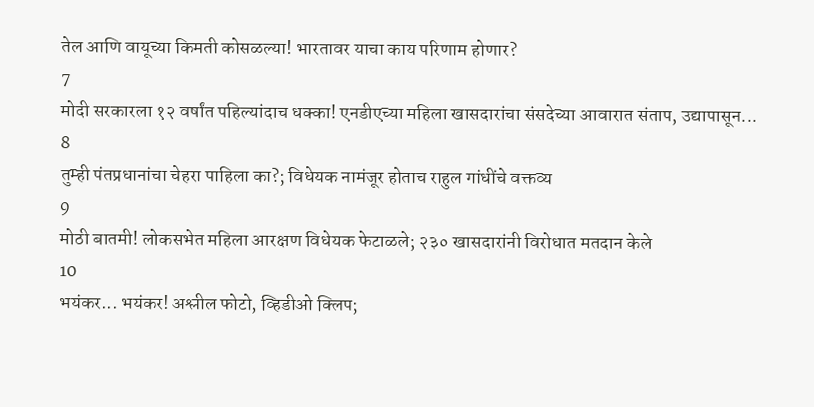तेल आणि वायूच्या किमती कोसळल्या! भारतावर याचा काय परिणाम होणार?
7
मोदी सरकारला १२ वर्षांत पहिल्यांदाच धक्का! एनडीएच्या महिला खासदारांचा संसदेच्या आवारात संताप, उद्यापासून...
8
तुम्ही पंतप्रधानांचा चेहरा पाहिला का?; विधेयक नामंजूर होताच राहुल गांधींचे वक्तव्य
9
मोठी बातमी! लोकसभेत महिला आरक्षण विधेयक फेटाळले; २३० खासदारांनी विरोधात मतदान केले
10
भयंकर... भयंकर! अश्लील फोटो, व्हिडीओ क्लिप;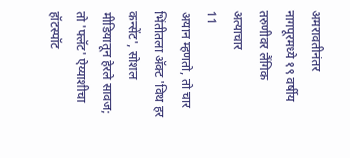अमरावतीनंतर नागपूरमध्ये १९ वर्षीय तरुणीवर लैंगिक अत्याचार
11
अयान म्हणतो, तो चार भिंतीतला अ‍ॅक्ट 'विथ हर कन्सेंट', सोशल मीडियातून हेरले सावज; तो 'फ्लॅट' ऐय्याशीचा हॉटस्पॉट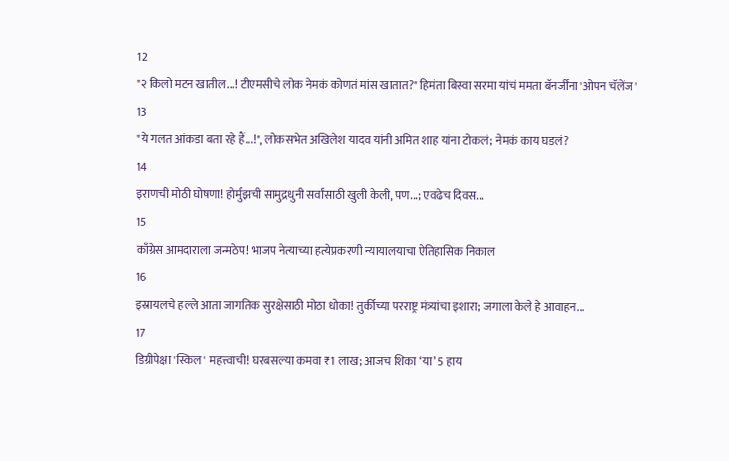12
"२ किलो मटन खातील...! टीएमसीचे लोक नेमकं कोणतं मांस खातात?" हिमंता बिस्वा सरमा यांचं ममता बॅनर्जींना 'ओपन चॅलेंज'
13
"ये गलत आंकडा बता रहे हैं...!", लोकसभेत अखिलेश यादव यांनी अमित शाह यांना टोकलं; नेमकं काय घडलं?
14
इराणची मोठी घोषणा! होर्मुझची सामुद्रधुनी सर्वांसाठी खुली केली, पण...; एवढेच दिवस...
15
काँग्रेस आमदाराला जन्मठेप! भाजप नेत्याच्या हत्येप्रकरणी न्यायालयाचा ऐतिहासिक निकाल
16
इस्रायलचे हल्ले आता जागतिक सुरक्षेसाठी मोठा धोका! तुर्कीच्या परराष्ट्र मंत्र्यांचा इशारा; जगाला केले हे आवाहन...
17
डिग्रीपेक्षा 'स्किल' महत्त्वाची! घरबसल्या कमवा ₹1 लाख; आजच शिका ‘या’ 5 हाय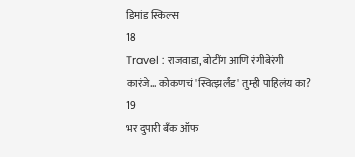डिमांड स्किल्स
18
Travel : राजवाडा, बोटींग आणि रंगीबेरंगी कारंजे… कोकणचं 'स्वित्झर्लंड' तुम्ही पाहिलंय का?
19
भर दुपारी बँक ऑफ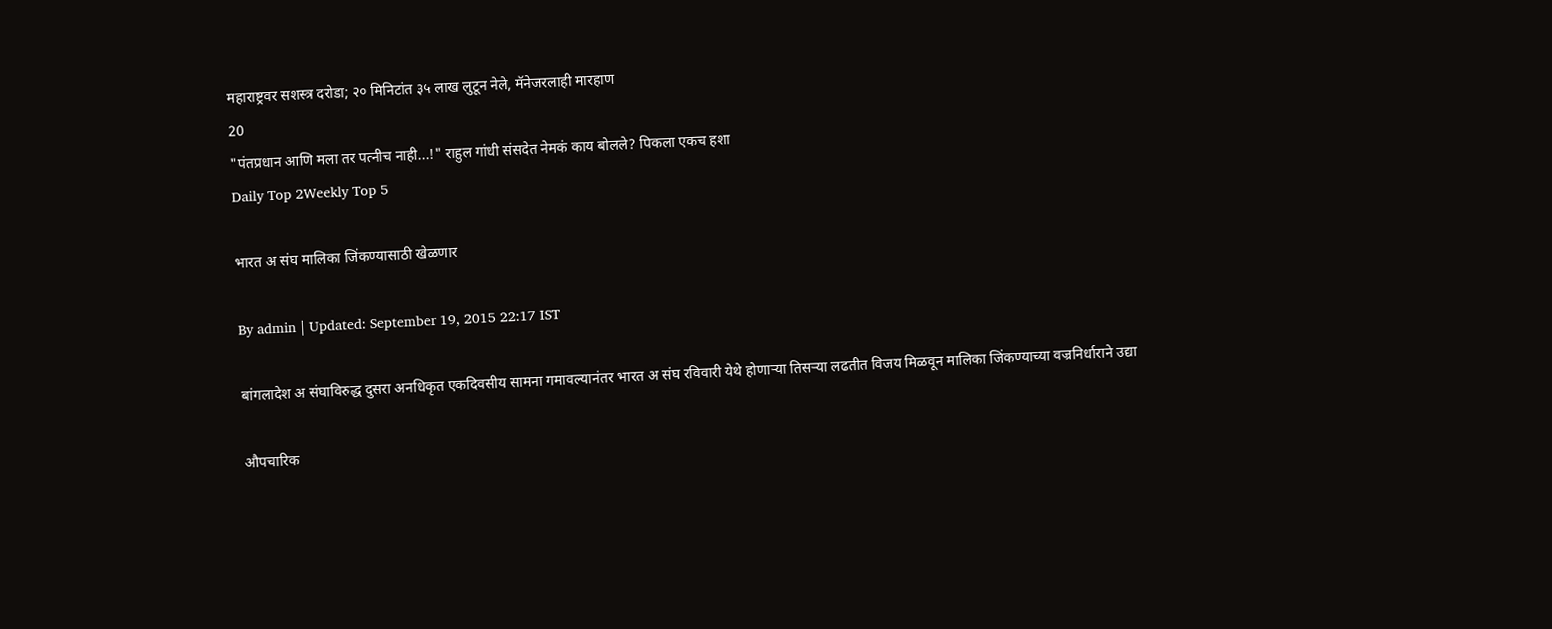महाराष्ट्रवर सशस्त्र दरोडा; २० मिनिटांत ३५ लाख लुटून नेले, मॅनेजरलाही मारहाण
20
"पंतप्रधान आणि मला तर पत्नीच नाही...!" राहुल गांधी संसदेत नेमकं काय बोलले? पिकला एकच हशा
Daily Top 2Weekly Top 5

भारत अ संघ मालिका जिंकण्यासाठी खेळणार

By admin | Updated: September 19, 2015 22:17 IST

बांगलादेश अ संघाविरुद्ध दुसरा अनधिकृत एकदिवसीय सामना गमावल्यानंतर भारत अ संघ रविवारी येथे होणाऱ्या तिसऱ्या लढतीत विजय मिळवून मालिका जिंकण्याच्या वज्रनिर्धाराने उद्या

औपचारिक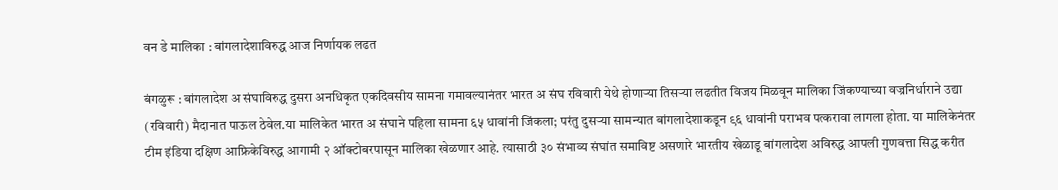वन डे मालिका : बांगलादेशाविरुद्ध आज निर्णायक लढत

बंगळुरू : बांगलादेश अ संघाविरुद्ध दुसरा अनधिकृत एकदिवसीय सामना गमावल्यानंतर भारत अ संघ रविवारी येथे होणाऱ्या तिसऱ्या लढतीत विजय मिळवून मालिका जिंकण्याच्या वज्रनिर्धाराने उद्या (रविवारी) मैदानात पाऊल ठेवेल.या मालिकेत भारत अ संघाने पहिला सामना ६५ धावांनी जिंकला; परंतु दुसऱ्या सामन्यात बांगलादेशाकडून ९६ धावांनी पराभव पत्करावा लागला होता. या मालिकेनंतर टीम इंडिया दक्षिण आफ्रिकेविरुद्ध आगामी २ ऑक्टोबरपासून मालिका खेळणार आहे. त्यासाठी ३० संभाव्य संघांत समाविष्ट असणारे भारतीय खेळाडू बांगलादेश अविरुद्ध आपली गुणवत्ता सिद्ध करीत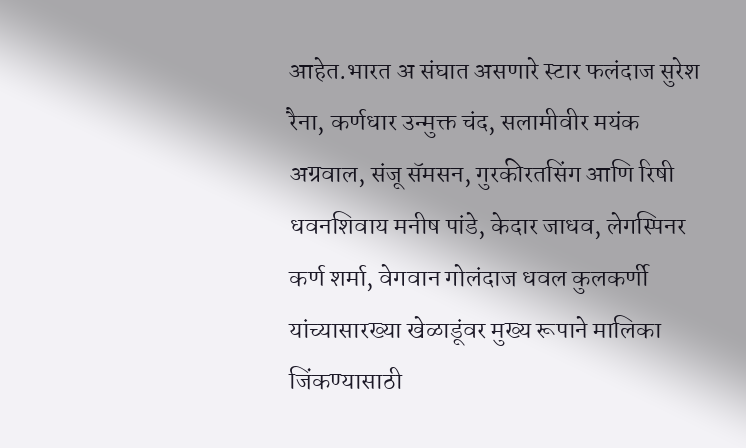आहेत.भारत अ संघात असणारे स्टार फलंदाज सुरेश रैना, कर्णधार उन्मुक्त चंद, सलामीवीर मयंक अग्रवाल, संजू सॅमसन, गुरकीरतसिंग आणि रिषी धवनशिवाय मनीष पांडे, केदार जाधव, लेगस्पिनर कर्ण शर्मा, वेगवान गोलंदाज धवल कुलकर्णी यांच्यासारख्या खेळाडूंवर मुख्य रूपाने मालिका जिंकण्यासाठी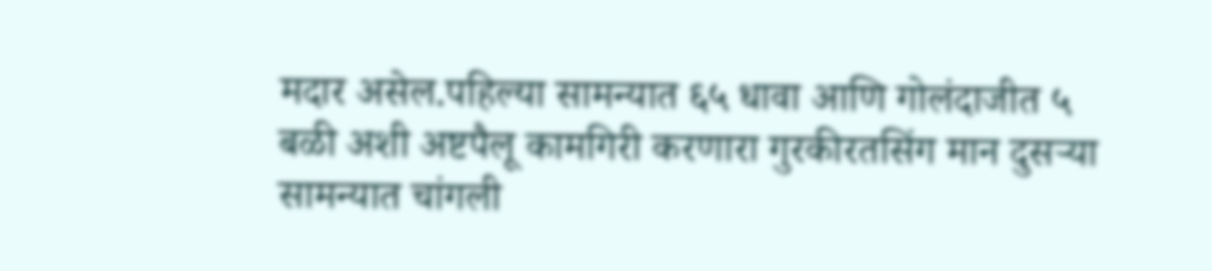मदार असेल.पहिल्या सामन्यात ६५ धावा आणि गोलंदाजीत ५ बळी अशी अष्टपैलू कामगिरी करणारा गुरकीरतसिंग मान दुसऱ्या सामन्यात चांगली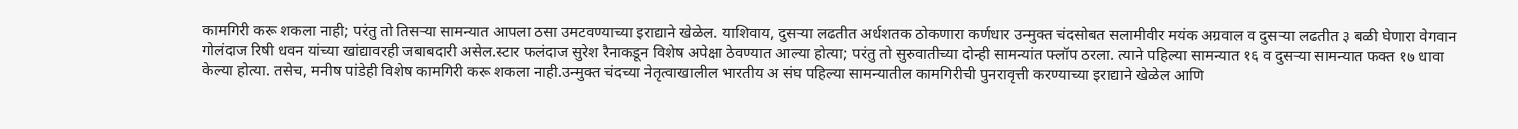कामगिरी करू शकला नाही; परंतु तो तिसऱ्या सामन्यात आपला ठसा उमटवण्याच्या इराद्याने खेळेल. याशिवाय, दुसऱ्या लढतीत अर्धशतक ठोकणारा कर्णधार उन्मुक्त चंदसोबत सलामीवीर मयंक अग्रवाल व दुसऱ्या लढतीत ३ बळी घेणारा वेगवान गोलंदाज रिषी धवन यांच्या खांद्यावरही जबाबदारी असेल.स्टार फलंदाज सुरेश रैनाकडून विशेष अपेक्षा ठेवण्यात आल्या होत्या; परंतु तो सुरुवातीच्या दोन्ही सामन्यांत फ्लॉप ठरला. त्याने पहिल्या सामन्यात १६ व दुसऱ्या सामन्यात फक्त १७ धावा केल्या होत्या. तसेच, मनीष पांडेही विशेष कामगिरी करू शकला नाही.उन्मुक्त चंदच्या नेतृत्वाखालील भारतीय अ संघ पहिल्या सामन्यातील कामगिरीची पुनरावृत्ती करण्याच्या इराद्याने खेळेल आणि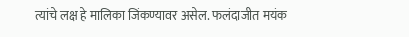त्यांचे लक्ष हे मालिका जिंकण्यावर असेल. फलंदाजीत मयंक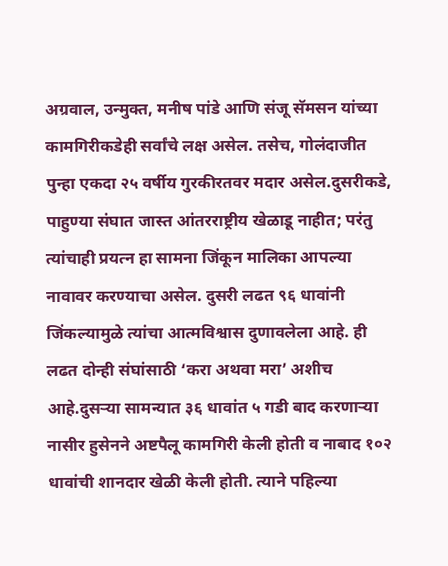अग्रवाल, उन्मुक्त, मनीष पांडे आणि संजू सॅमसन यांच्या कामगिरीकडेही सर्वांचे लक्ष असेल. तसेच, गोलंदाजीत पुन्हा एकदा २५ वर्षीय गुरकीरतवर मदार असेल.दुसरीकडे, पाहुण्या संघात जास्त आंतरराष्ट्रीय खेळाडू नाहीत; परंतु त्यांचाही प्रयत्न हा सामना जिंकून मालिका आपल्या नावावर करण्याचा असेल. दुसरी लढत ९६ धावांनी जिंकल्यामुळे त्यांचा आत्मविश्वास दुणावलेला आहे. ही लढत दोन्ही संघांसाठी ‘करा अथवा मरा’ अशीच आहे.दुसऱ्या सामन्यात ३६ धावांत ५ गडी बाद करणाऱ्या नासीर हुसेनने अष्टपैलू कामगिरी केली होती व नाबाद १०२ धावांची शानदार खेळी केली होती. त्याने पहिल्या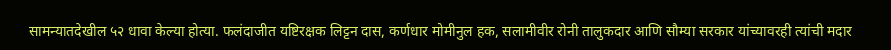सामन्यातदेखील ५२ धावा केल्या होत्या. फलंदाजीत यष्टिरक्षक लिट्टन दास, कर्णधार मोमीनुल हक, सलामीवीर रोनी तालुकदार आणि सौम्या सरकार यांच्यावरही त्यांची मदार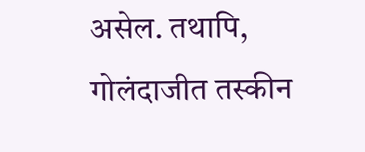असेल. तथापि, गोलंदाजीत तस्कीन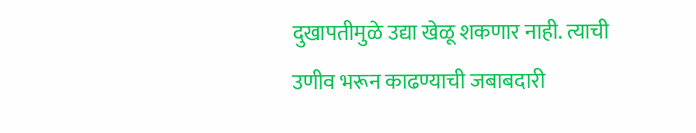दुखापतीमुळे उद्या खेळू शकणार नाही. त्याची उणीव भरून काढण्याची जबाबदारी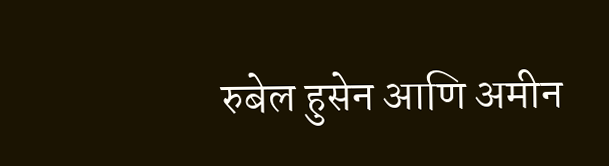रुबेल हुसेन आणि अमीन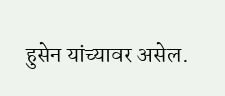हुसेन यांच्यावर असेल.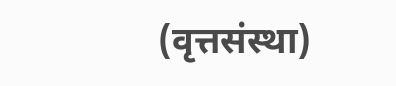(वृत्तसंस्था)